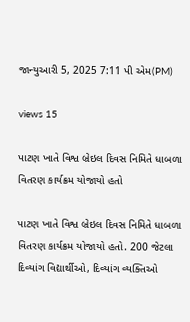જાન્યુઆરી 5, 2025 7:11 પી એમ(PM)

views 15

પાટણ ખાતે વિશ્વ બ્રેઇલ દિવસ નિમિતે ધાબળા વિતરણ કાર્યક્રમ યોજાયો હતો

પાટણ ખાતે વિશ્વ બ્રેઇલ દિવસ નિમિતે ધાબળા વિતરણ કાર્યક્રમ યોજાયો હતો. 200 જેટલા દિવ્યાંગ વિદ્યાર્થીઓ, દિવ્યાંગ વ્યક્તિઓ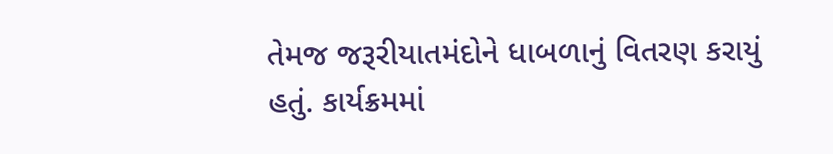તેમજ જરૂરીયાતમંદોને ધાબળાનું વિતરણ કરાયું હતું. કાર્યક્રમમાં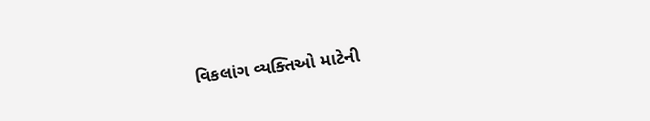વિકલાંગ વ્યક્તિઓ માટેની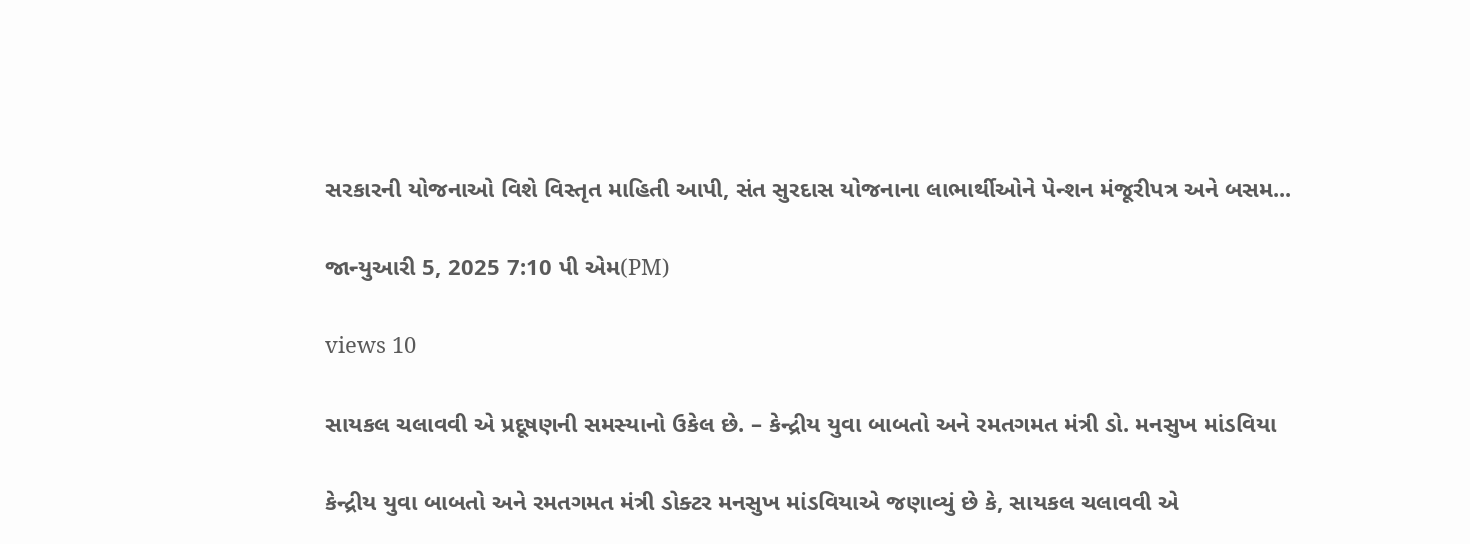સરકારની યોજનાઓ વિશે વિસ્તૃત માહિતી આપી, સંત સુરદાસ યોજનાના લાભાર્થીઓને પેન્શન મંજૂરીપત્ર અને બસમ...

જાન્યુઆરી 5, 2025 7:10 પી એમ(PM)

views 10

સાયકલ ચલાવવી એ પ્રદૂષણની સમસ્યાનો ઉકેલ છે. – કેન્દ્રીય યુવા બાબતો અને રમતગમત મંત્રી ડો. મનસુખ માંડવિયા

કેન્દ્રીય યુવા બાબતો અને રમતગમત મંત્રી ડોક્ટર મનસુખ માંડવિયાએ જણાવ્યું છે કે, સાયકલ ચલાવવી એ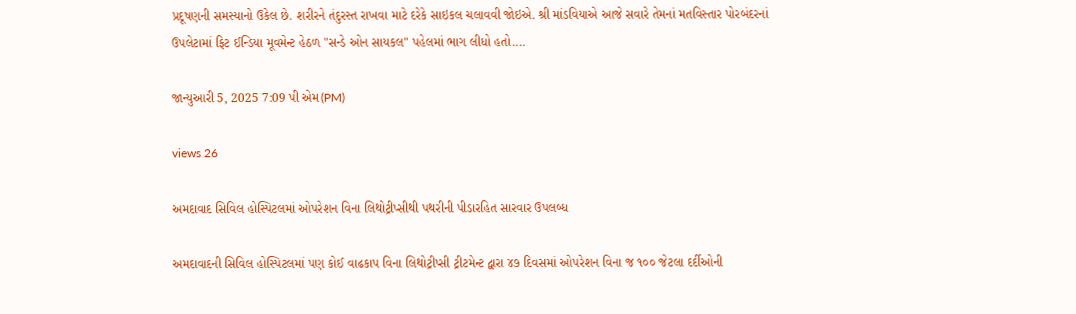પ્રદૂષણની સમસ્યાનો ઉકેલ છે. શરીરને તંદુરસ્ત રાખવા માટે દરેકે સાઇકલ ચલાવવી જોઇએ. શ્રી માંડવિયાએ આજે સવારે તેમનાં મતવિસ્તાર પોરબંદરનાં ઉપલેટામાં ફિટ ઈન્ડિયા મૂવમેન્ટ હેઠળ "સન્ડે ઓન સાયકલ" પહેલમાં ભાગ લીધો હતો....

જાન્યુઆરી 5, 2025 7:09 પી એમ(PM)

views 26

અમદાવાદ સિવિલ હોસ્પિટલમાં ઓપરેશન વિના લિથોટ્રીપ્સીથી પથરીની પીડારહિત સારવાર ઉપલબ્ધ

અમદાવાદની સિવિલ હોસ્પિટલમાં પણ કોઈ વાઢકાપ વિના લિથોટ્રીપ્સી ટ્રીટમેન્ટ દ્વારા ૪૭ દિવસમાં ઓપરેશન વિના જ ૧૦૦ જેટલા દર્દીઓની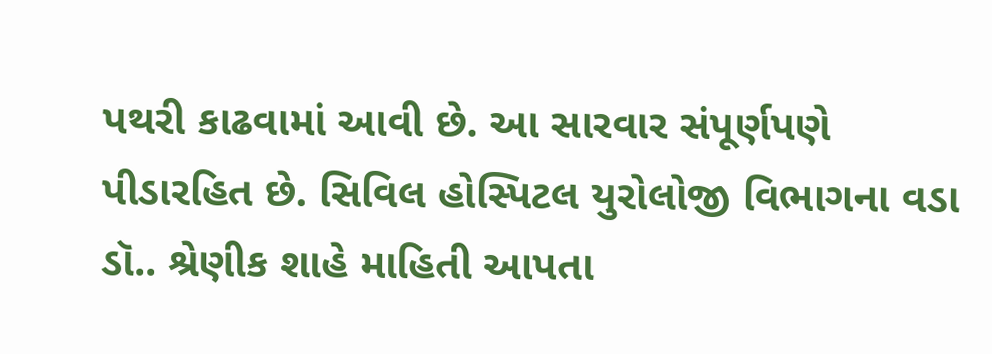પથરી કાઢવામાં આવી છે. આ સારવાર સંપૂર્ણપણે પીડારહિત છે. સિવિલ હોસ્પિટલ યુરોલોજી વિભાગના વડા ડૉ.. શ્રેણીક શાહે માહિતી આપતા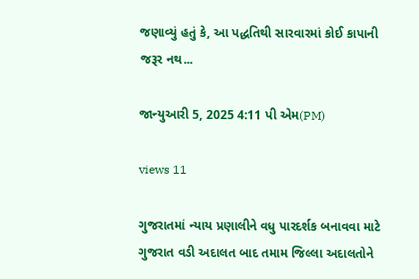જણાવ્યું હતું કે, આ પદ્ધતિથી સારવારમાં કોઈ કાપાની જરૂર નથ...

જાન્યુઆરી 5, 2025 4:11 પી એમ(PM)

views 11

ગુજરાતમાં ન્યાય પ્રણાલીને વધુ પારદર્શક બનાવવા માટે ગુજરાત વડી અદાલત બાદ તમામ જિલ્લા અદાલતોને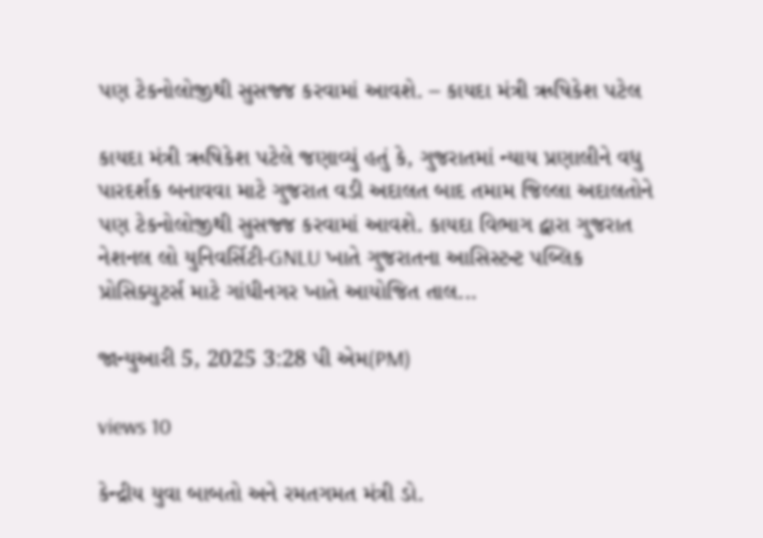પણ ટેકનોલોજીથી સુસજ્જ કરવામાં આવશે. – કાયદા મંત્રી ઋષિકેશ પટેલ

કાયદા મંત્રી ઋષિકેશ પટેલે જણાવ્યું હતું કે, ગુજરાતમાં ન્યાય પ્રણાલીને વધુ પારદર્શક બનાવવા માટે ગુજરાત વડી અદાલત બાદ તમામ જિલ્લા અદાલતોને પણ ટેકનોલોજીથી સુસજ્જ કરવામાં આવશે. કાયદા વિભાગ દ્વારા ગુજરાત નેશનલ લો યુનિવર્સિટી-GNLU ખાતે ગુજરાતના આસિસ્ટન્ટ પબ્લિક પ્રોસિક્યુટર્સ માટે ગાંધીનગર ખાતે આયોજિત તાલ...

જાન્યુઆરી 5, 2025 3:28 પી એમ(PM)

views 10

કેન્દ્રીય યુવા બાબતો અને રમતગમત મંત્રી ડો.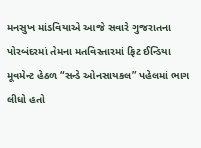મનસુખ માંડવિયાએ આજે સવારે ગુજરાતના પોરબંદરમાં તેમના મતવિસ્તારમાં ફિટ ઈન્ડિયા મૂવમેન્ટ હેઠળ “સન્ડે ઓનસાયકલ” પહેલમાં ભાગ લીધો હતો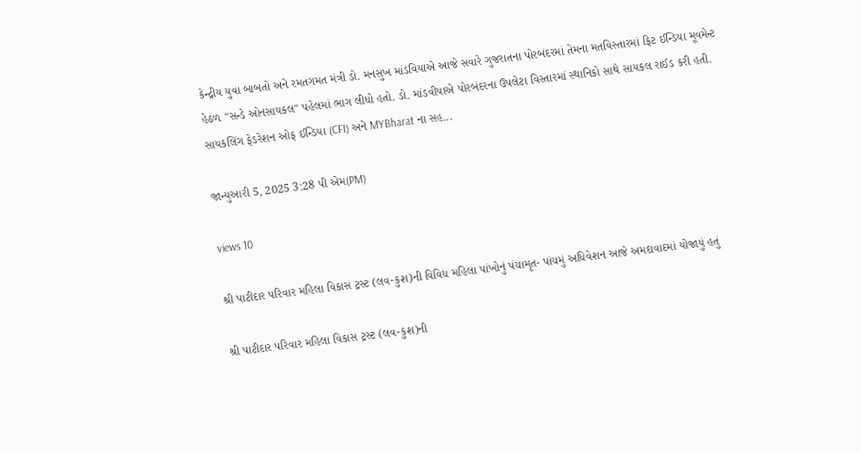કેન્દ્રીય યુવા બાબતો અને રમતગમત મંત્રી ડો. મનસુખ માંડવિયાએ આજે સવારે ગુજરાતના પોરબંદરમાં તેમના મતવિસ્તારમાં ફિટ ઈન્ડિયા મૂવમેન્ટ હેઠળ "સન્ડે ઓનસાયકલ" પહેલમાં ભાગ લીધો હતો. ડો. માંડવીયાએ પોરબંદરના ઉપલેટા વિસ્તારમાં સ્થાનિકો સાથે સાયકલ રાઈડ કરી હતી. સાયકલિંગ ફેડરેશન ઓફ ઈન્ડિયા (CFI) અને MYBharat ના સહ...

જાન્યુઆરી 5, 2025 3:28 પી એમ(PM)

views 10

શ્રી પાટીદાર પરિવાર મહિલા વિકાસ ટ્રસ્ટ (લવ-કુશ)ની વિવિધ મહિલા પાંખોનું પંચામૃત- પાંચમું અધિવેશન આજે અમદાવાદમાં યોજાયું હતું

શ્રી પાટીદાર પરિવાર મહિલા વિકાસ ટ્રસ્ટ (લવ-કુશ)ની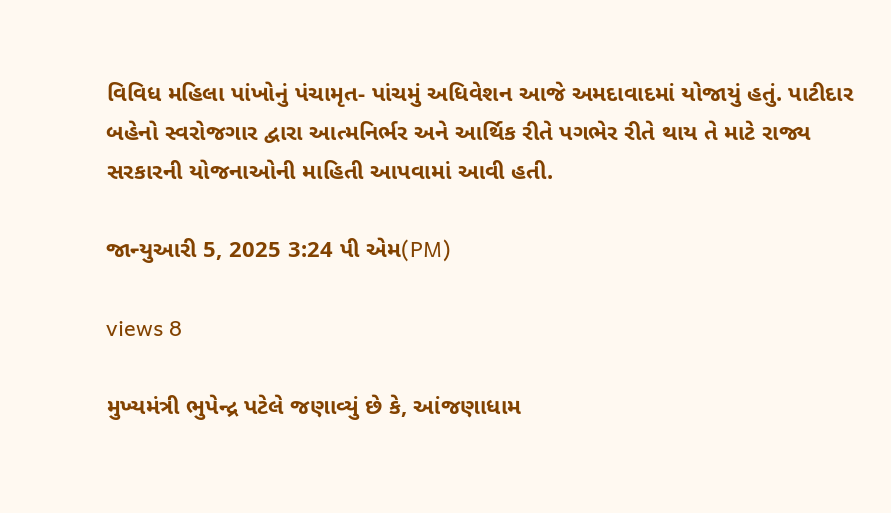વિવિધ મહિલા પાંખોનું પંચામૃત- પાંચમું અધિવેશન આજે અમદાવાદમાં યોજાયું હતું. પાટીદાર બહેનો સ્વરોજગાર દ્વારા આત્મનિર્ભર અને આર્થિક રીતે પગભેર રીતે થાય તે માટે રાજ્ય સરકારની યોજનાઓની માહિતી આપવામાં આવી હતી.

જાન્યુઆરી 5, 2025 3:24 પી એમ(PM)

views 8

મુખ્યમંત્રી ભુપેન્દ્ર પટેલે જણાવ્યું છે કે, આંજણાધામ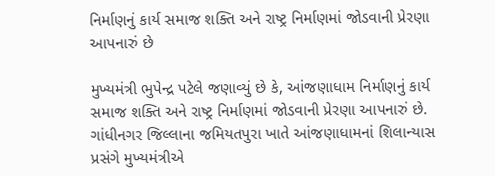નિર્માણનું કાર્ય સમાજ શક્તિ અને રાષ્ટ્ર નિર્માણમાં જોડવાની પ્રેરણા આપનારું છે

મુખ્યમંત્રી ભુપેન્દ્ર પટેલે જણાવ્યું છે કે, આંજણાધામ નિર્માણનું કાર્ય સમાજ શક્તિ અને રાષ્ટ્ર નિર્માણમાં જોડવાની પ્રેરણા આપનારું છે. ગાંધીનગર જિલ્લાના જમિયતપુરા ખાતે આંજણાધામનાં શિલાન્યાસ પ્રસંગે મુખ્યમંત્રીએ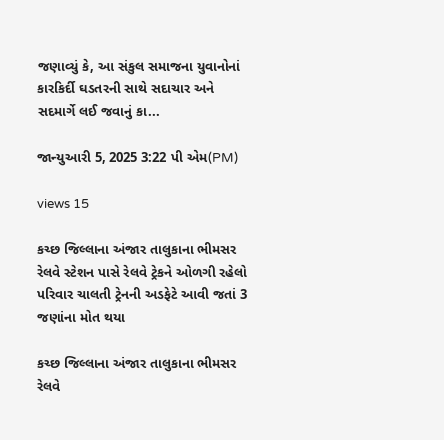જણાવ્યું કે, આ સંકુલ સમાજના યુવાનોનાં કારકિર્દી ઘડતરની સાથે સદાચાર અને સદમાર્ગે લઈ જવાનું કા...

જાન્યુઆરી 5, 2025 3:22 પી એમ(PM)

views 15

કચ્છ જિલ્લાના અંજાર તાલુકાના ભીમસર રેલવે સ્ટેશન પાસે રેલવે ટ્રેકને ઓળગી રહેલો પરિવાર ચાલતી ટ્રેનની અડફેટે આવી જતાં 3 જણાંના મોત થયા

કચ્છ જિલ્લાના અંજાર તાલુકાના ભીમસર રેલવે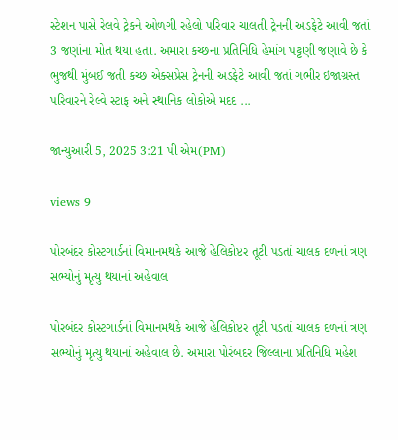સ્ટેશન પાસે રેલવે ટ્રેકને ઓળગી રહેલો પરિવાર ચાલતી ટ્રેનની અડફેટે આવી જતાં 3 જણાંના મોત થયા હતા. અમારા કચ્છના પ્રતિનિધિ હેમાંગ પટ્ટણી જણાવે છે કે ભુજથી મુંબઈ જતી કચ્છ એક્સપ્રેસ ટ્રેનની અડફેટે આવી જતાં ગભીર ઇજાગ્રસ્ત પરિવારને રેલ્વે સ્ટાફ અને સ્થાનિક લોકોએ મદદ ...

જાન્યુઆરી 5, 2025 3:21 પી એમ(PM)

views 9

પોરબંદર કોસ્ટગાર્ડનાં વિમાનમથકે આજે હેલિકોપ્ટર તૂટી પડતાં ચાલક દળનાં ત્રણ સભ્યોનું મૃત્યુ થયાનાં અહેવાલ

પોરબંદર કોસ્ટગાર્ડનાં વિમાનમથકે આજે હેલિકોપ્ટર તૂટી પડતાં ચાલક દળનાં ત્રણ સભ્યોનું મૃત્યુ થયાનાં અહેવાલ છે. અમારા પોરંબદર જિલ્લાના પ્રતિનિધિ મહેશ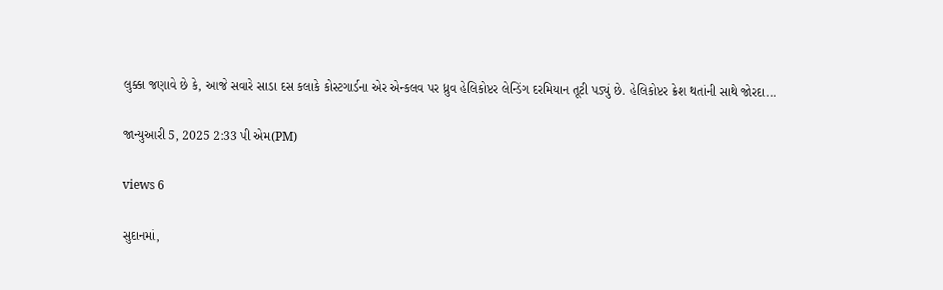લુક્કા જણાવે છે કે, આજે સવારે સાડા દસ કલાકે કોસ્ટગાર્ડના એર એન્કલવ પર ધ્રુવ હેલિકોપ્ટર લેન્ડિંગ દરમિયાન તૂટી પડ્યું છે. હેલિકોપ્ટર ક્રેશ થતાંની સાથે જોરદા...

જાન્યુઆરી 5, 2025 2:33 પી એમ(PM)

views 6

સુદાનમાં,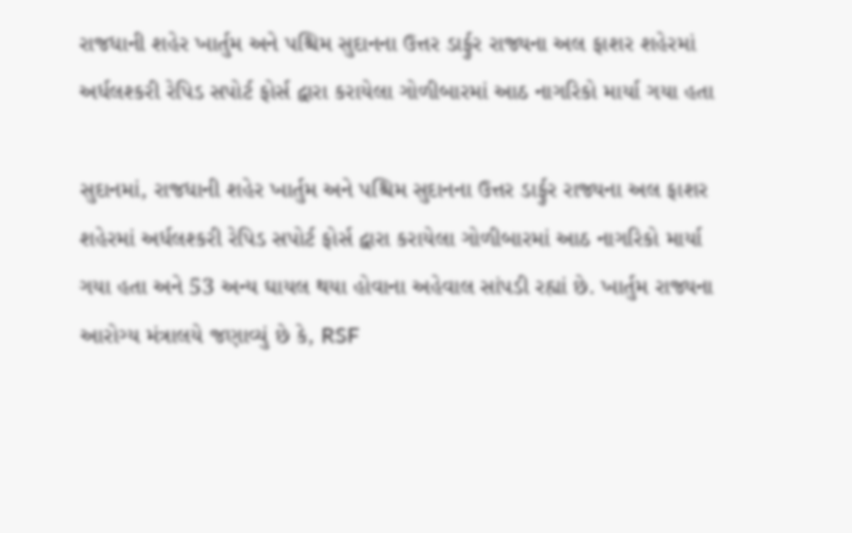રાજધાની શહેર ખાર્તુમ અને પશ્ચિમ સુદાનના ઉત્તર ડાર્ફુર રાજ્યના અલ ફાશર શહેરમાં અર્ધલશ્કરી રેપિડ સપોર્ટ ફોર્સ દ્વારા કરાયેલા ગોળીબારમાં આઠ નાગરિકો માર્યા ગયા હતા

સુદાનમાં, રાજધાની શહેર ખાર્તુમ અને પશ્ચિમ સુદાનના ઉત્તર ડાર્ફુર રાજ્યના અલ ફાશર શહેરમાં અર્ધલશ્કરી રેપિડ સપોર્ટ ફોર્સ દ્વારા કરાયેલા ગોળીબારમાં આઠ નાગરિકો માર્યા ગયા હતા અને 53 અન્ય ઘાયલ થયા હોવાના અહેવાલ સાંપડી રહ્યાં છે. ખાર્તુમ રાજ્યના આરોગ્ય મંત્રાલયે જણાવ્યું છે કે, RSF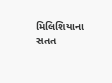મિલિશિયાના સતત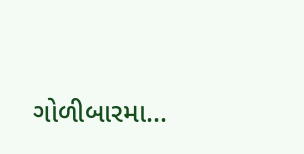ગોળીબારમા...